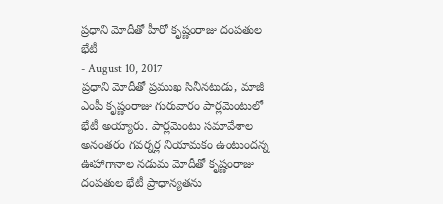ప్రధాని మోదీతో హీరో కృష్ణంరాజు దంపతుల భేటీ
- August 10, 2017
ప్రధాని మోదీతో ప్రముఖ సినీనటుడు, మాజీ ఎంపీ కృష్ణంరాజు గురువారం పార్లమెంటులో భేటీ అయ్యారు. పార్లమెంటు సమావేశాల అనంతరం గవర్నర్ల నియామకం ఉంటుందన్న ఊహాగానాల నడుమ మోదీతో కృష్ణంరాజు దంపతుల భేటీ ప్రాధాన్యతను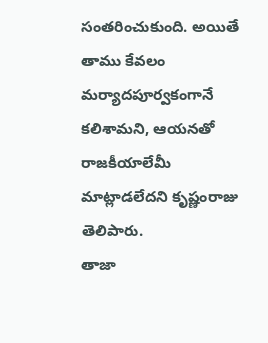సంతరించుకుంది. అయితే తాము కేవలం మర్యాదపూర్వకంగానే కలిశామని, ఆయనతో రాజకీయాలేమీ మాట్లాడలేదని కృష్ణంరాజు తెలిపారు.
తాజా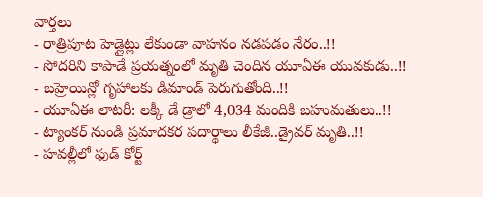వార్తలు
- రాత్రిపూట హెడ్లైట్లు లేకుండా వాహనం నడపడం నేరం..!!
- సోదరిని కాపాడే ప్రయత్నంలో మృతి చెందిన యూఏఈ యువకుడు..!!
- బహ్రెయిన్లో గృహాలకు డిమాండ్ పెరుగుతోంది..!!
- యూఏఈ లాటరీ: లక్కీ డే డ్రాలో 4,034 మందికి బహుమతులు..!!
- ట్యాంకర్ నుండి ప్రమాదకర పదార్థాలు లీకేజీ..డ్రైవర్ మృతి..!!
- హవల్లీలో ఫుడ్ కోర్ట్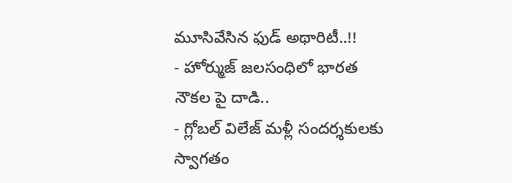మూసివేసిన ఫుడ్ అథారిటీ..!!
- హోర్ముజ్ జలసంధిలో భారత నౌకల పై దాడి..
- గ్లోబల్ విలేజ్ మళ్లీ సందర్శకులకు స్వాగతం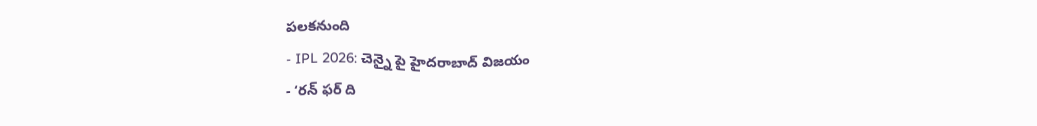పలకనుంది
- IPL 2026: చెన్నై పై హైదరాబాద్ విజయం
- ‘రన్ ఫర్ ది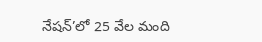నేషన్’లో 25 వేల మంది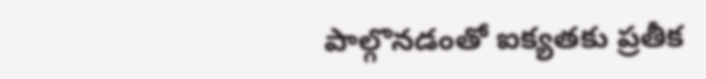పాల్గొనడంతో ఐక్యతకు ప్రతీక